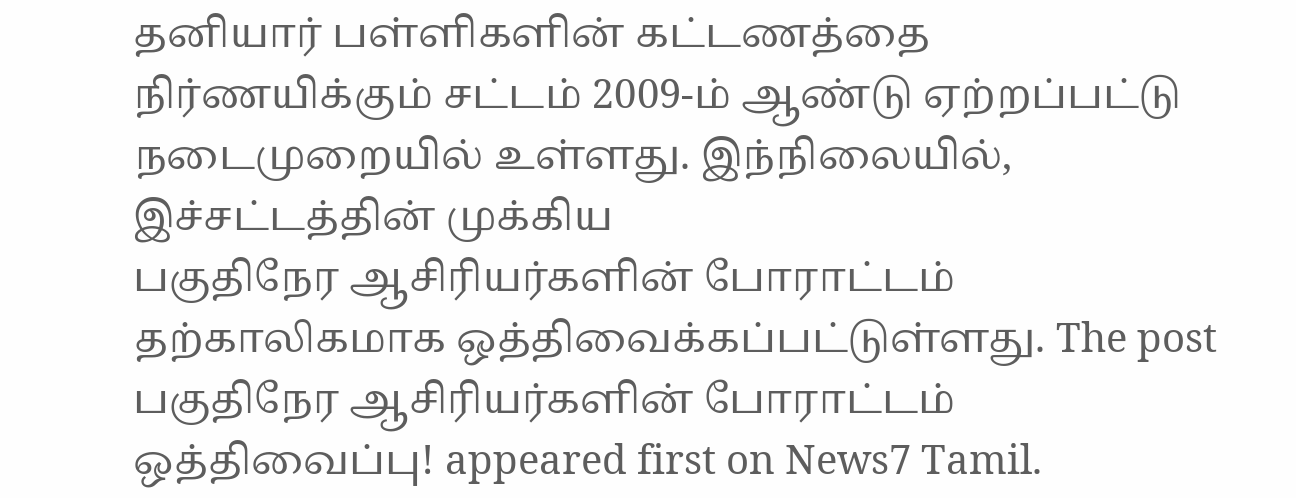தனியார் பள்ளிகளின் கட்டணத்தை நிர்ணயிக்கும் சட்டம் 2009-ம் ஆண்டு ஏற்றப்பட்டு நடைமுறையில் உள்ளது. இந்நிலையில், இச்சட்டத்தின் முக்கிய
பகுதிநேர ஆசிரியர்களின் போராட்டம் தற்காலிகமாக ஒத்திவைக்கப்பட்டுள்ளது. The post பகுதிநேர ஆசிரியர்களின் போராட்டம் ஒத்திவைப்பு! appeared first on News7 Tamil.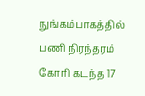நுங்கம்பாகத்தில் பணி நிரந்தரம் கோரி கடந்த 17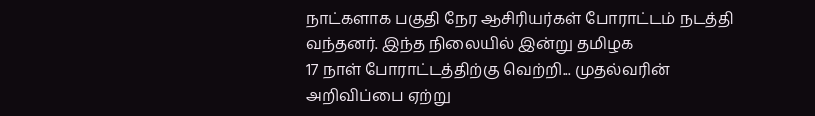நாட்களாக பகுதி நேர ஆசிரியர்கள் போராட்டம் நடத்தி வந்தனர். இந்த நிலையில் இன்று தமிழக
17 நாள் போராட்டத்திற்கு வெற்றி... முதல்வரின் அறிவிப்பை ஏற்று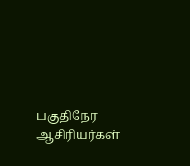பகுதிநேர ஆசிரியர்கள்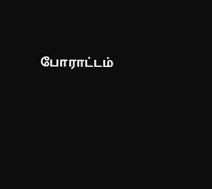போராட்டம்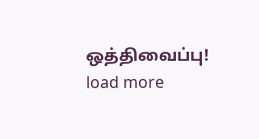ஒத்திவைப்பு!
load more